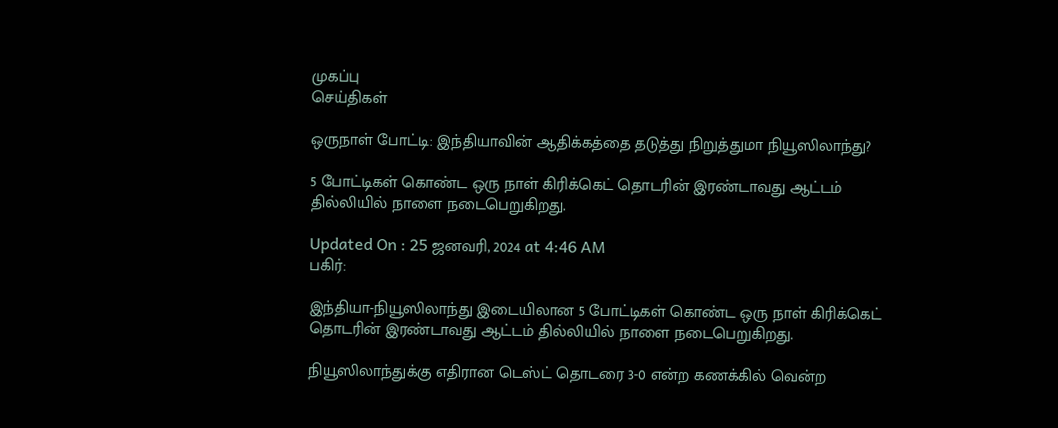முகப்பு
செய்திகள்

ஒருநாள் போட்டி: இந்தியாவின் ஆதிக்கத்தை தடுத்து நிறுத்துமா நியூஸிலாந்து?

5 போட்டிகள் கொண்ட ஒரு நாள் கிரிக்கெட் தொடரின் இரண்டாவது ஆட்டம் தில்லியில் நாளை நடைபெறுகிறது.

Updated On : 25 ஜனவரி, 2024 at 4:46 AM
பகிர்:

இந்தியா-நியூஸிலாந்து இடையிலான 5 போட்டிகள் கொண்ட ஒரு நாள் கிரிக்கெட் தொடரின் இரண்டாவது ஆட்டம் தில்லியில் நாளை நடைபெறுகிறது.

நியூஸிலாந்துக்கு எதிரான டெஸ்ட் தொடரை 3-0 என்ற கணக்கில் வென்ற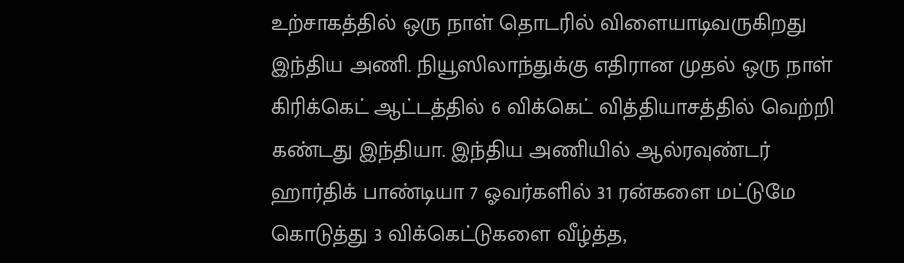உற்சாகத்தில் ஒரு நாள் தொடரில் விளையாடிவருகிறது இந்திய அணி. நியூஸிலாந்துக்கு எதிரான முதல் ஒரு நாள் கிரிக்கெட் ஆட்டத்தில் 6 விக்கெட் வித்தியாசத்தில் வெற்றி கண்டது இந்தியா. இந்திய அணியில் ஆல்ரவுண்டர் ஹார்திக் பாண்டியா 7 ஓவர்களில் 31 ரன்களை மட்டுமே கொடுத்து 3 விக்கெட்டுகளை வீழ்த்த,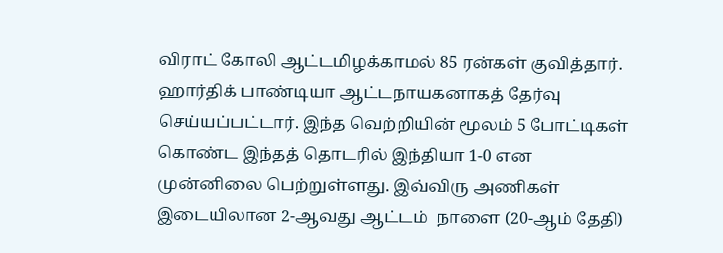விராட் கோலி ஆட்டமிழக்காமல் 85 ரன்கள் குவித்தார். ஹார்திக் பாண்டியா ஆட்டநாயகனாகத் தேர்வு செய்யப்பட்டார். இந்த வெற்றியின் மூலம் 5 போட்டிகள் கொண்ட இந்தத் தொடரில் இந்தியா 1-0 என முன்னிலை பெற்றுள்ளது. இவ்விரு அணிகள் இடையிலான 2-ஆவது ஆட்டம்  நாளை (20-ஆம் தேதி)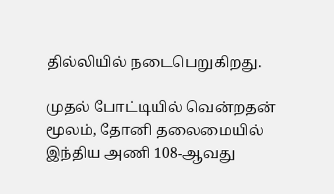தில்லியில் நடைபெறுகிறது.

முதல் போட்டியில் வென்றதன் மூலம், தோனி தலைமையில் இந்திய அணி 108-ஆவது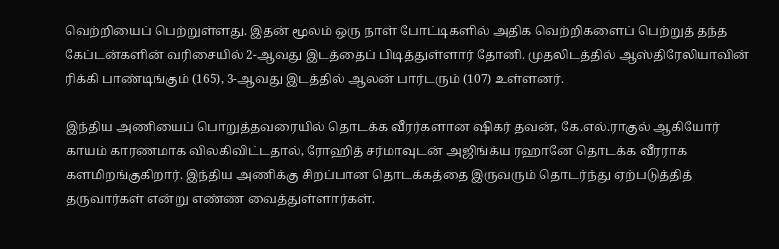வெற்றியைப் பெற்றுள்ளது. இதன் மூலம் ஒரு நாள் போட்டிகளில் அதிக வெற்றிகளைப் பெற்றுத் தந்த கேப்டன்களின் வரிசையில் 2-ஆவது இடத்தைப் பிடித்துள்ளார் தோனி. முதலிடத்தில் ஆஸ்திரேலியாவின் ரிக்கி பாண்டிங்கும் (165), 3-ஆவது இடத்தில் ஆலன் பார்டரும் (107) உள்ளனர்.

இந்திய அணியைப் பொறுத்தவரையில் தொடக்க வீரர்களான ஷிகர் தவன், கே.எல்.ராகுல் ஆகியோர் காயம் காரணமாக விலகிவிட்டதால், ரோஹித் சர்மாவுடன் அஜிங்க்ய ரஹானே தொடக்க வீரராக களமிறங்குகிறார். இந்திய அணிக்கு சிறப்பான தொடக்கத்தை இருவரும் தொடர்ந்து ஏற்படுத்தித் தருவார்கள் என்று எண்ண வைத்துள்ளார்கள்.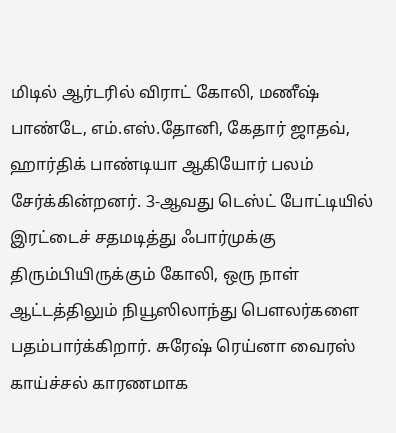மிடில் ஆர்டரில் விராட் கோலி, மணீஷ் பாண்டே, எம்.எஸ்.தோனி, கேதார் ஜாதவ், ஹார்திக் பாண்டியா ஆகியோர் பலம் சேர்க்கின்றனர். 3-ஆவது டெஸ்ட் போட்டியில் இரட்டைச் சதமடித்து ஃபார்முக்கு திரும்பியிருக்கும் கோலி, ஒரு நாள் ஆட்டத்திலும் நியூஸிலாந்து பெளலர்களை பதம்பார்க்கிறார். சுரேஷ் ரெய்னா வைரஸ் காய்ச்சல் காரணமாக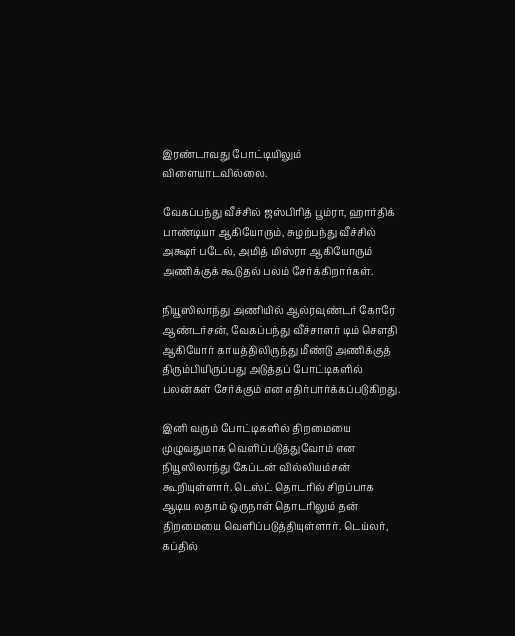இரண்டாவது போட்டியிலும் விளையாடவில்லை.

வேகப்பந்து வீச்சில் ஜஸ்பிரித் பூம்ரா, ஹார்திக் பாண்டியா ஆகியோரும், சுழற்பந்து வீச்சில் அக்ஷர் படேல், அமித் மிஸ்ரா ஆகியோரும் அணிக்குக் கூடுதல் பலம் சேர்க்கிறார்கள்.

நியூஸிலாந்து அணியில் ஆல்ரவுண்டர் கோரே ஆண்டர்சன், வேகப்பந்து வீச்சாளர் டிம் செளதி ஆகியோர் காயத்திலிருந்து மீண்டு அணிக்குத் திரும்பியிருப்பது அடுத்தப் போட்டிகளில் பலன்கள் சேர்க்கும் என எதிர்பார்க்கப்படுகிறது.

இனி வரும் போட்டிகளில் திறமையை முழுவதுமாக வெளிப்படுத்துவோம் என நியூஸிலாந்து கேப்டன் வில்லியம்சன் கூறியுள்ளார். டெஸ்ட் தொடரில் சிறப்பாக ஆடிய லதாம் ஒருநாள் தொடரிலும் தன் திறமையை வெளிப்படுத்தியுள்ளார். டெய்லர், கப்தில்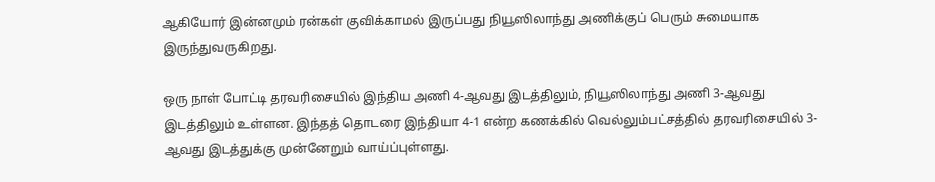ஆகியோர் இன்னமும் ரன்கள் குவிக்காமல் இருப்பது நியூஸிலாந்து அணிக்குப் பெரும் சுமையாக இருந்துவருகிறது.

ஒரு நாள் போட்டி தரவரிசையில் இந்திய அணி 4-ஆவது இடத்திலும், நியூஸிலாந்து அணி 3-ஆவது இடத்திலும் உள்ளன. இந்தத் தொடரை இந்தியா 4-1 என்ற கணக்கில் வெல்லும்பட்சத்தில் தரவரிசையில் 3-ஆவது இடத்துக்கு முன்னேறும் வாய்ப்புள்ளது.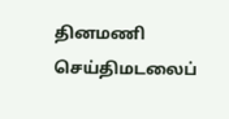தினமணி செய்திமடலைப்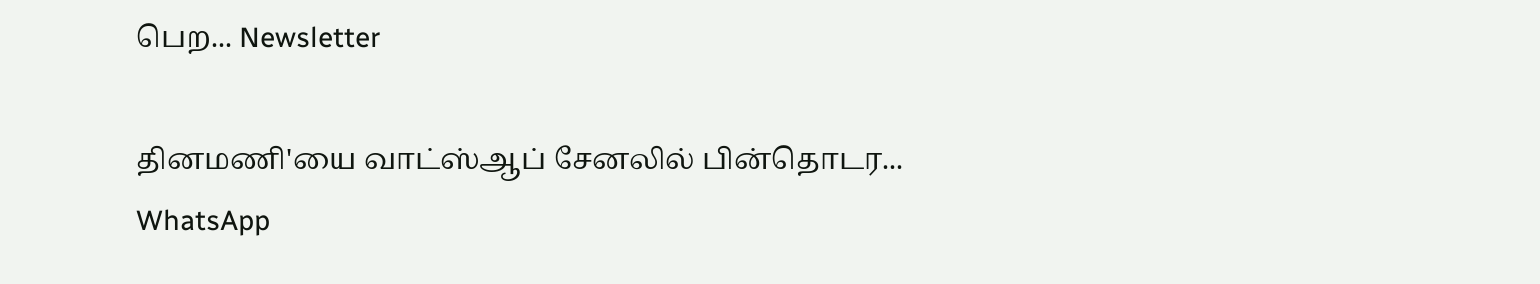பெற... Newsletter

தினமணி'யை வாட்ஸ்ஆப் சேனலில் பின்தொடர... WhatsApp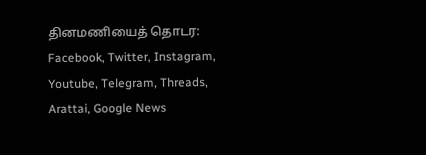தினமணியைத் தொடர: Facebook, Twitter, Instagram, Youtube, Telegram, Threads, Arattai, Google News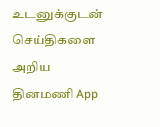உடனுக்குடன் செய்திகளை அறிய தினமணி App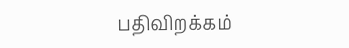பதிவிறக்கம்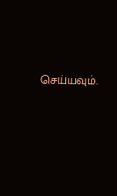செய்யவும்.